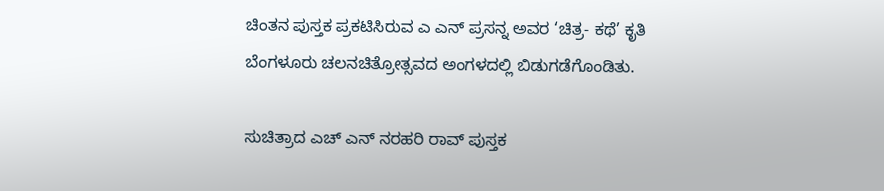ಚಿಂತನ ಪುಸ್ತಕ ಪ್ರಕಟಿಸಿರುವ ಎ ಎನ್ ಪ್ರಸನ್ನ ಅವರ ‘ಚಿತ್ರ- ಕಥೆ’ ಕೃತಿ ಬೆಂಗಳೂರು ಚಲನಚಿತ್ರೋತ್ಸವದ ಅಂಗಳದಲ್ಲಿ ಬಿಡುಗಡೆಗೊಂಡಿತು.

ಸುಚಿತ್ರಾದ ಎಚ್ ಎನ್ ನರಹರಿ ರಾವ್ ಪುಸ್ತಕ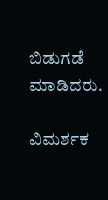ಬಿಡುಗಡೆ ಮಾಡಿದರು.

ವಿಮರ್ಶಕ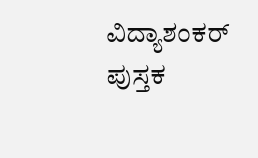ವಿದ್ಯಾಶಂಕರ್ ಪುಸ್ತಕ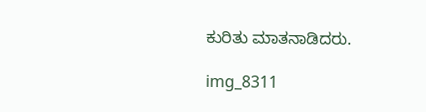ಕುರಿತು ಮಾತನಾಡಿದರು.

img_8311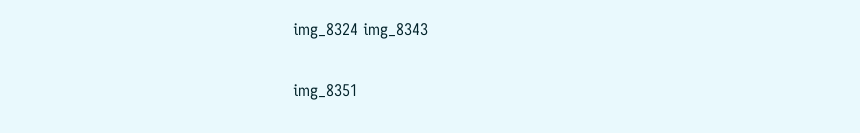img_8324 img_8343

img_8351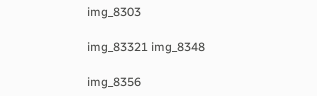img_8303

img_83321 img_8348

img_8356